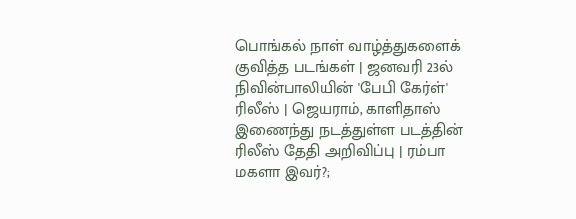பொங்கல் நாள் வாழ்த்துகளைக் குவித்த படங்கள் | ஜனவரி 23ல் நிவின்பாலியின் 'பேபி கேர்ள்' ரிலீஸ் | ஜெயராம், காளிதாஸ் இணைந்து நடத்துள்ள படத்தின் ரிலீஸ் தேதி அறிவிப்பு | ரம்பா மகளா இவர்?;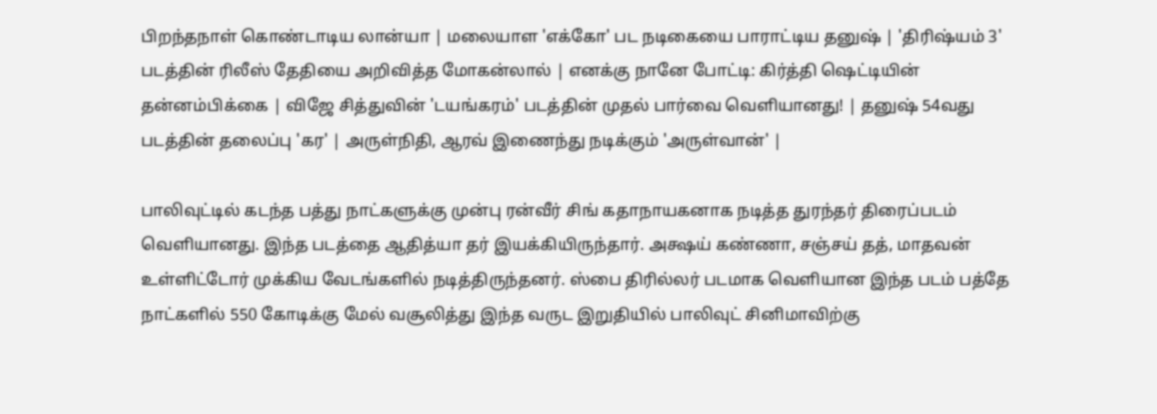பிறந்தநாள் கொண்டாடிய லான்யா | மலையாள 'எக்கோ' பட நடிகையை பாராட்டிய தனுஷ் | 'திரிஷ்யம் 3' படத்தின் ரிலீஸ் தேதியை அறிவித்த மோகன்லால் | எனக்கு நானே போட்டி: கிர்த்தி ஷெட்டியின் தன்னம்பிக்கை | விஜே சித்துவின் 'டயங்கரம்' படத்தின் முதல் பார்வை வெளியானது! | தனுஷ் 54வது படத்தின் தலைப்பு 'கர' | அருள்நிதி, ஆரவ் இணைந்து நடிக்கும் 'அருள்வான்' |

பாலிவுட்டில் கடந்த பத்து நாட்களுக்கு முன்பு ரன்வீர் சிங் கதாநாயகனாக நடித்த துரந்தர் திரைப்படம் வெளியானது. இந்த படத்தை ஆதித்யா தர் இயக்கியிருந்தார். அக்ஷய் கண்ணா, சஞ்சய் தத், மாதவன் உள்ளிட்டோர் முக்கிய வேடங்களில் நடித்திருந்தனர். ஸ்பை திரில்லர் படமாக வெளியான இந்த படம் பத்தே நாட்களில் 550 கோடிக்கு மேல் வசூலித்து இந்த வருட இறுதியில் பாலிவுட் சினிமாவிற்கு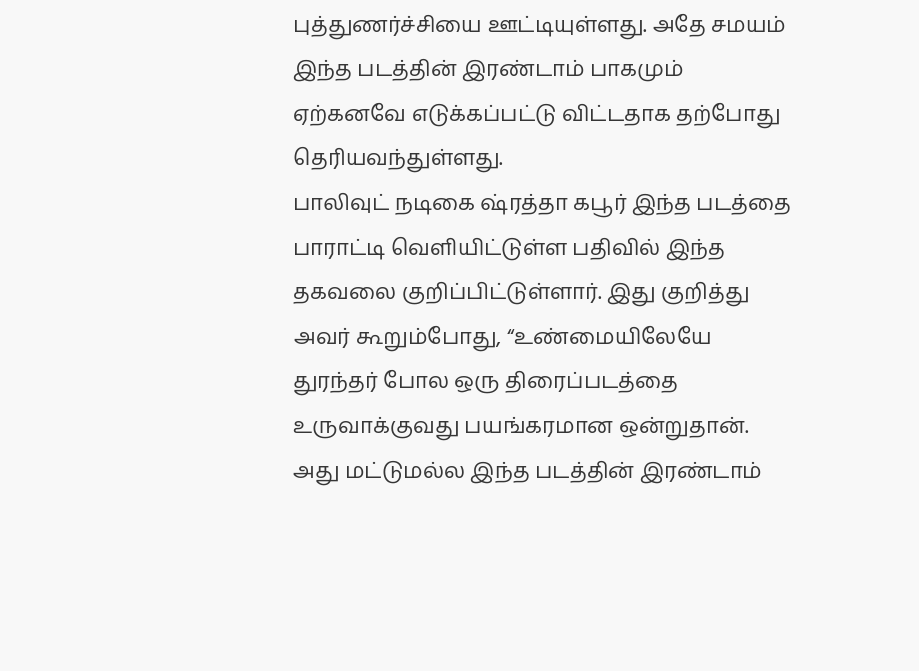புத்துணர்ச்சியை ஊட்டியுள்ளது. அதே சமயம் இந்த படத்தின் இரண்டாம் பாகமும் ஏற்கனவே எடுக்கப்பட்டு விட்டதாக தற்போது தெரியவந்துள்ளது.
பாலிவுட் நடிகை ஷ்ரத்தா கபூர் இந்த படத்தை பாராட்டி வெளியிட்டுள்ள பதிவில் இந்த தகவலை குறிப்பிட்டுள்ளார். இது குறித்து அவர் கூறும்போது, “உண்மையிலேயே துரந்தர் போல ஒரு திரைப்படத்தை உருவாக்குவது பயங்கரமான ஒன்றுதான். அது மட்டுமல்ல இந்த படத்தின் இரண்டாம்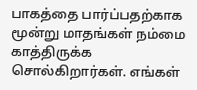பாகத்தை பார்ப்பதற்காக மூன்று மாதங்கள் நம்மை காத்திருக்க சொல்கிறார்கள். எங்கள்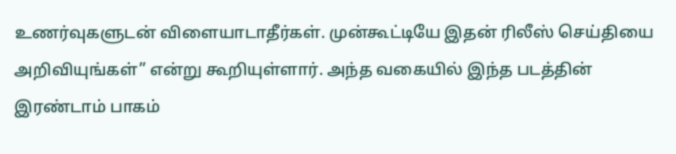உணர்வுகளுடன் விளையாடாதீர்கள். முன்கூட்டியே இதன் ரிலீஸ் செய்தியை அறிவியுங்கள்” என்று கூறியுள்ளார். அந்த வகையில் இந்த படத்தின் இரண்டாம் பாகம்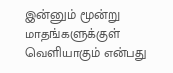இன்னும் மூன்று மாதங்களுக்குள் வெளியாகும் என்பது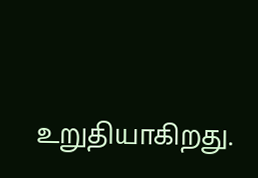உறுதியாகிறது.